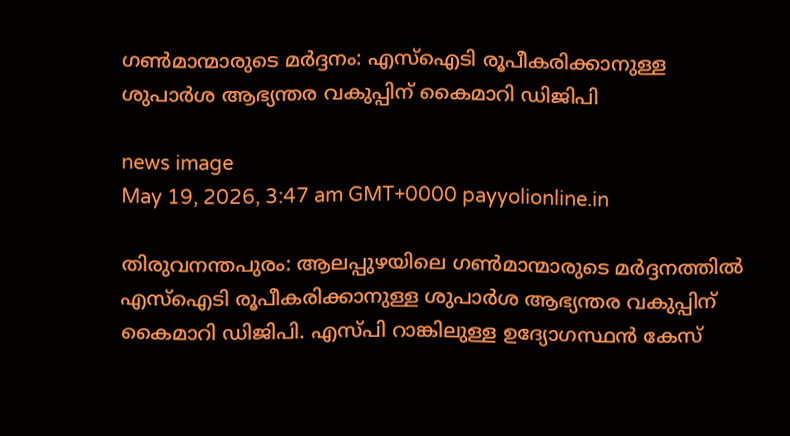ഗൺമാന്മാരുടെ മർദ്ദനം: എസ്‌ഐടി രൂപീകരിക്കാനുള്ള ശുപാർശ ആഭ്യന്തര വകുപ്പിന് കൈമാറി ഡിജിപി

news image
May 19, 2026, 3:47 am GMT+0000 payyolionline.in

തിരുവനന്തപുരം: ആലപ്പുഴയിലെ ഗൺമാന്മാരുടെ മർദ്ദനത്തിൽ എസ്‌ഐടി രൂപീകരിക്കാനുള്ള ശുപാർശ ആഭ്യന്തര വകുപ്പിന് കൈമാറി ഡിജിപി. എസ്പി റാങ്കിലുള്ള ഉദ്യോഗസ്ഥൻ കേസ്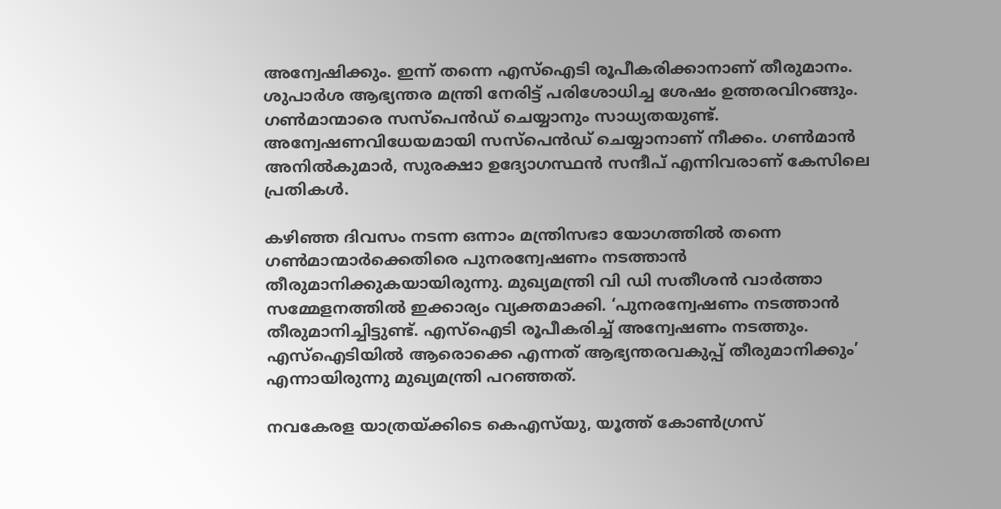അന്വേഷിക്കും. ഇന്ന് തന്നെ എസ്‌ഐടി രൂപീകരിക്കാനാണ് തീരുമാനം. ശുപാർശ ആഭ്യന്തര മന്ത്രി നേരിട്ട് പരിശോധിച്ച ശേഷം ഉത്തരവിറങ്ങും. ഗൺമാന്മാരെ സസ്പെൻഡ് ചെയ്യാനും സാധ്യതയുണ്ട്. അന്വേഷണവിധേയമായി സസ്പെൻഡ് ചെയ്യാനാണ് നീക്കം. ഗൺമാൻ അനിൽകുമാർ, സുരക്ഷാ ഉദ്യോഗസ്ഥൻ സന്ദീപ് എന്നിവരാണ് കേസിലെ പ്രതികൾ.

കഴിഞ്ഞ ദിവസം നടന്ന ഒന്നാം മന്ത്രിസഭാ യോഗത്തിൽ തന്നെ ഗൺമാന്മാർക്കെതിരെ പുനരന്വേഷണം നടത്താൻ തീരുമാനിക്കുകയായിരുന്നു. മുഖ്യമന്ത്രി വി ഡി സതീശൻ വാർത്താ സമ്മേളനത്തിൽ ഇക്കാര്യം വ്യക്തമാക്കി. ‘പുനരന്വേഷണം നടത്താൻ തീരുമാനിച്ചിട്ടുണ്ട്. എസ്ഐടി രൂപീകരിച്ച് അന്വേഷണം നടത്തും. എസ്ഐടിയിൽ ആരൊക്കെ എന്നത് ആഭ്യന്തരവകുപ്പ് തീരുമാനിക്കും’ എന്നായിരുന്നു മുഖ്യമന്ത്രി പറഞ്ഞത്.

നവകേരള യാത്രയ്ക്കിടെ കെഎസ്‌യു, യൂത്ത് കോൺഗ്രസ്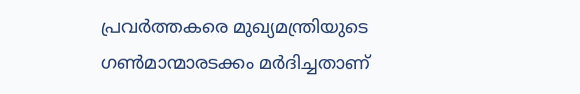പ്രവർത്തകരെ മുഖ്യമന്ത്രിയുടെ ഗൺമാന്മാരടക്കം മർദിച്ചതാണ്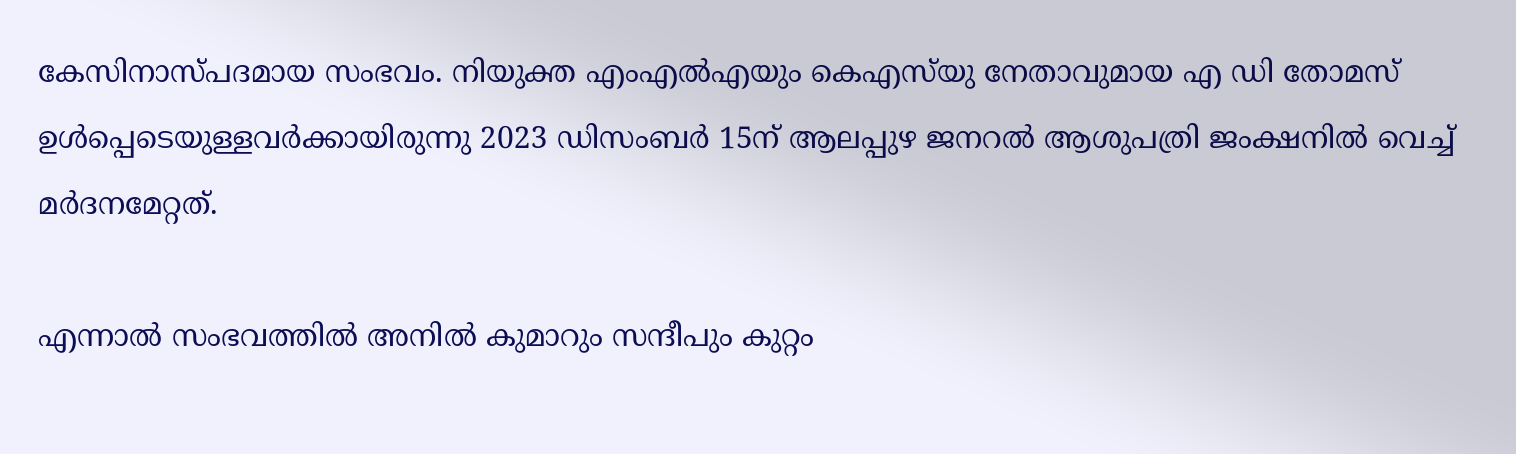കേസിനാസ്പദമായ സംഭവം. നിയുക്ത എംഎൽഎയും കെഎസ്‌യു നേതാവുമായ എ ഡി തോമസ് ഉൾപ്പെടെയുള്ളവർക്കായിരുന്നു 2023 ഡിസംബർ 15ന് ആലപ്പുഴ ജനറൽ ആശുപത്രി ജംക്ഷനിൽ വെച്ച് മർദനമേറ്റത്.

എന്നാൽ സംഭവത്തിൽ അനിൽ കുമാറും സന്ദീപും കുറ്റം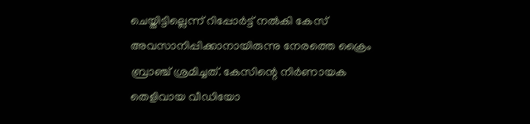ചെയ്തിട്ടില്ലെന്ന് റിപ്പോർട്ട് നൽകി കേസ് അവസാനിപ്പിക്കാനായിരുന്നു നേരത്തെ ക്രൈം ബ്രാഞ്ച് ശ്രമിച്ചത്. കേസിന്റെ നിർണായക തെളിവായ വീഡിയോ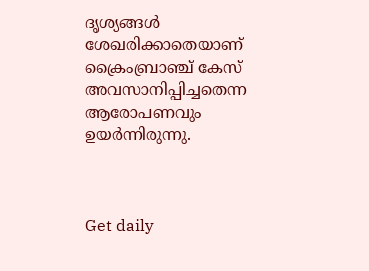ദൃശ്യങ്ങൾ ശേഖരിക്കാതെയാണ് ക്രൈംബ്രാഞ്ച് കേസ് അവസാനിപ്പിച്ചതെന്ന ആരോപണവും ഉയർന്നിരുന്നു.



Get daily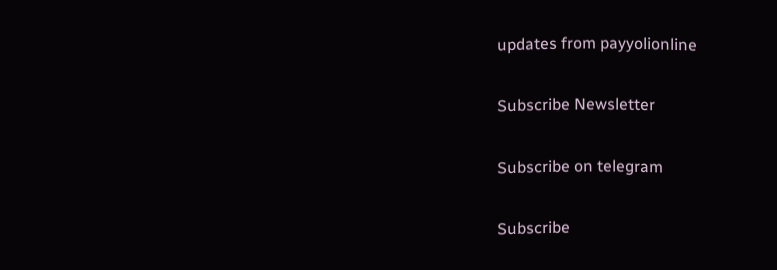updates from payyolionline

Subscribe Newsletter

Subscribe on telegram

Subscribe